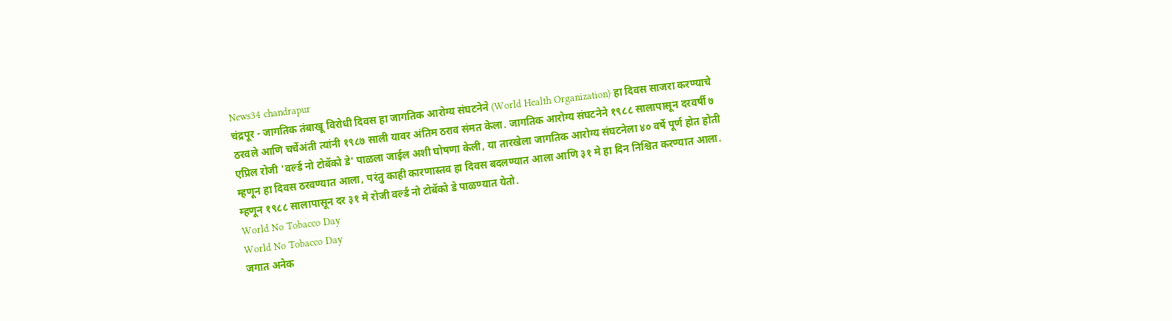News34 chandrapur
चंद्रपूर - जागतिक तंबाखू विरोधी दिवस हा जागतिक आरोग्य संघटनेने (World Health Organization) हा दिवस साजरा करण्याचे ठरवले आणि चर्चेअंती त्यांनी १९८७ साली यावर अंतिम ठराव संमत केला. जागतिक आरोग्य संघटनेने १९८८ सालापासून दरवर्षी ७ एप्रिल रोजी 'वर्ल्ड नो टोबॅको डे' पाळला जाईल अशी घोषणा केली, या तारखेला जागतिक आरोग्य संघटनेला ४० वर्षे पूर्ण होत होती म्हणून हा दिवस ठरवण्यात आला, परंतु काही कारणास्तव हा दिवस बदलण्यात आला आणि ३१ मे हा दिन निश्चित करण्यात आला. म्हणून १९८८ सालापासून दर ३१ मे रोजी वर्ल्ड नो टोबॅको डे पाळण्यात येतो.
World No Tobacco Day
World No Tobacco Day
जगात अनेक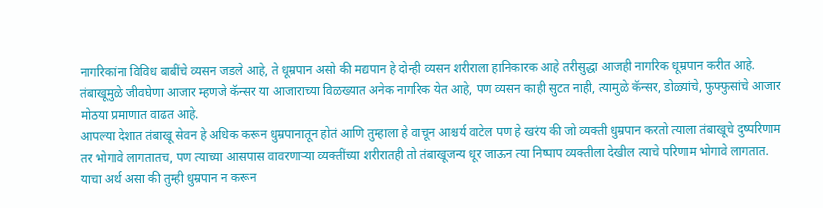नागरिकांना विविध बाबींचे व्यसन जडले आहे, ते धूम्रपान असो की मद्यपान हे दोन्ही व्यसन शरीराला हानिकारक आहे तरीसुद्धा आजही नागरिक धूम्रपान करीत आहे.
तंबाखूमुळे जीवघेणा आजार म्हणजे कॅन्सर या आजाराच्या विळख्यात अनेक नागरिक येत आहे, पण व्यसन काही सुटत नाही, त्यामुळे कॅन्सर, डोळ्यांचे, फुफ्फुसांचे आजार मोठया प्रमाणात वाढत आहे.
आपल्या देशात तंबाखू सेवन हे अधिक करून धुम्रपानातून होतं आणि तुम्हाला हे वाचून आश्चर्य वाटेल पण हे खरंय की जो व्यक्ती धुम्रपान करतो त्याला तंबाखूचे दुष्परिणाम तर भोगावे लागतातच, पण त्याच्या आसपास वावरणाऱ्या व्यक्तींच्या शरीरातही तो तंबाखूजन्य धूर जाऊन त्या निष्पाप व्यक्तीला देखील त्याचे परिणाम भोगावे लागतात. याचा अर्थ असा की तुम्ही धुम्रपान न करून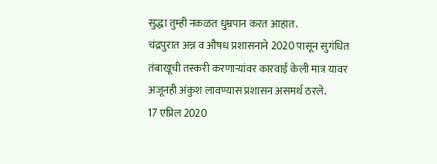सुद्धा तुम्ही नकळत धुम्रपान करत आहात.
चंद्रपुरात अन्न व औषध प्रशासनाने 2020 पासून सुगंधित तंबाखूची तस्करी करणाऱ्यांवर कारवाई केली मात्र यावर अजूनही अंकुश लावण्यास प्रशासन असमर्थ ठरले.
17 एप्रिल 2020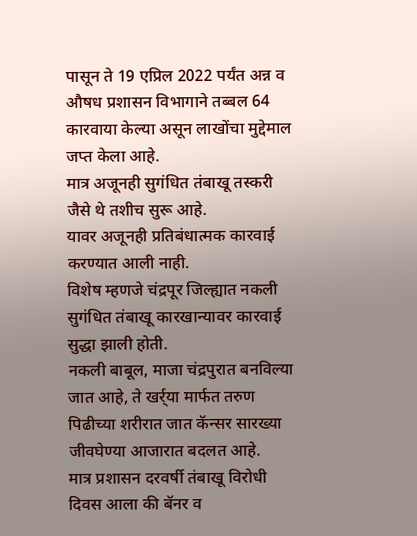पासून ते 19 एप्रिल 2022 पर्यंत अन्न व औषध प्रशासन विभागाने तब्बल 64 कारवाया केल्या असून लाखोंचा मुद्देमाल जप्त केला आहे.
मात्र अजूनही सुगंधित तंबाखू तस्करी जैसे थे तशीच सुरू आहे.
यावर अजूनही प्रतिबंधात्मक कारवाई करण्यात आली नाही.
विशेष म्हणजे चंद्रपूर जिल्ह्यात नकली सुगंधित तंबाखू कारखान्यावर कारवाई सुद्धा झाली होती.
नकली बाबूल, माजा चंद्रपुरात बनविल्या जात आहे, ते खर्र्या मार्फत तरुण पिढीच्या शरीरात जात कॅन्सर सारख्या जीवघेण्या आजारात बदलत आहे.
मात्र प्रशासन दरवर्षी तंबाखू विरोधी दिवस आला की बॅनर व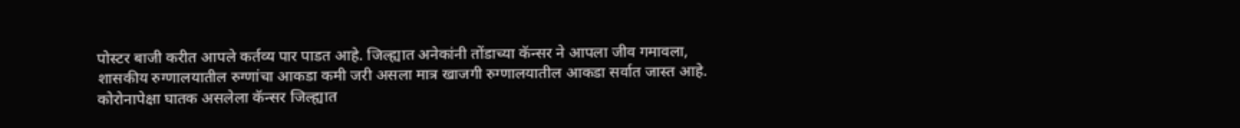पोस्टर बाजी करीत आपले कर्तव्य पार पाडत आहे. जिल्ह्यात अनेकांनी तोंडाच्या कॅन्सर ने आपला जीव गमावला, शासकीय रुग्णालयातील रुग्णांचा आकडा कमी जरी असला मात्र खाजगी रुग्णालयातील आकडा सर्वात जास्त आहे.
कोरोनापेक्षा घातक असलेला कॅन्सर जिल्ह्यात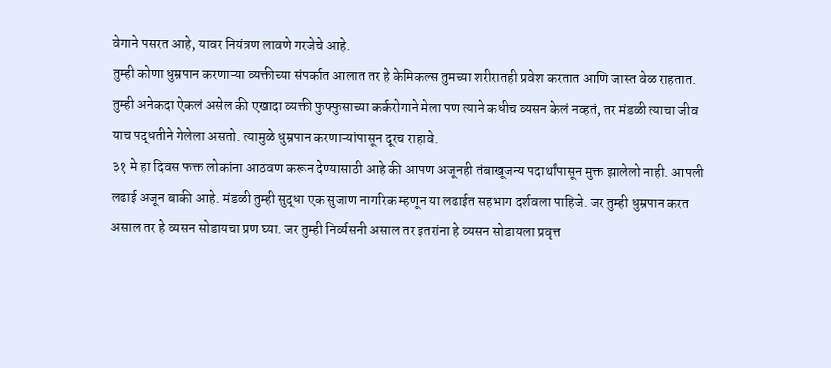वेगाने पसरत आहे, यावर नियंत्रण लावणे गरजेचे आहे.
तुम्ही कोणा धुम्रपान करणाऱ्या व्यक्तीच्या संपर्कात आलात तर हे केमिकल्स तुमच्या शरीरातही प्रवेश करतात आणि जास्त वेळ राहतात. तुम्ही अनेकदा ऐकलं असेल की एखादा व्यक्ती फुफ्फुसाच्या कर्करोगाने मेला पण त्याने कधीच व्यसन केलं नव्हतं, तर मंडळी त्याचा जीव याच पद्धतीने गेलेला असतो. त्यामुळे धुम्रपान करणाऱ्यांपासून दूरच राहावे.
३१ मे हा दिवस फक्त लोकांना आठवण करून देण्यासाठी आहे की आपण अजूनही तंबाखूजन्य पदार्थांपासून मुक्त झालेलो नाही. आपली लढाई अजून बाकी आहे. मंडळी तुम्ही सुद्धा एक सुजाण नागरिक म्हणून या लढाईत सहभाग दर्शवला पाहिजे. जर तुम्ही धुम्रपान करत असाल तर हे व्यसन सोडायचा प्रण घ्या. जर तुम्ही निर्व्यसनी असाल तर इतरांना हे व्यसन सोडायला प्रवृत्त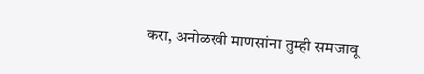करा, अनोळखी माणसांना तुम्ही समजावू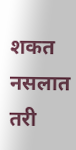शकत नसलात तरी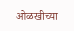ओळखीच्या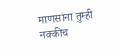माणसांना तुम्ही नक्कीच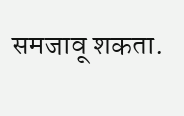समजावू शकता.